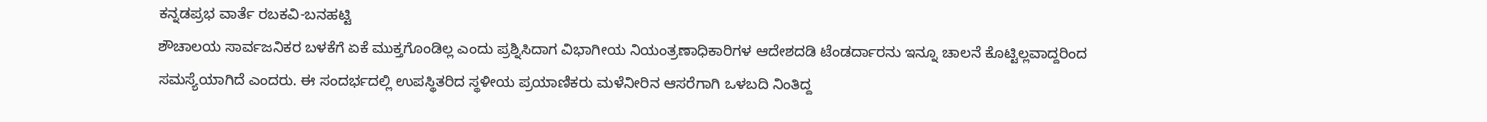ಕನ್ನಡಪ್ರಭ ವಾರ್ತೆ ರಬಕವಿ-ಬನಹಟ್ಟಿ
ಶೌಚಾಲಯ ಸಾರ್ವಜನಿಕರ ಬಳಕೆಗೆ ಏಕೆ ಮುಕ್ತಗೊಂಡಿಲ್ಲ ಎಂದು ಪ್ರಶ್ನಿಸಿದಾಗ ವಿಭಾಗೀಯ ನಿಯಂತ್ರಣಾಧಿಕಾರಿಗಳ ಆದೇಶದಡಿ ಟೆಂಡರ್ದಾರನು ಇನ್ನೂ ಚಾಲನೆ ಕೊಟ್ಟಿಲ್ಲವಾದ್ದರಿಂದ ಸಮಸ್ಯೆಯಾಗಿದೆ ಎಂದರು. ಈ ಸಂದರ್ಭದಲ್ಲಿ ಉಪಸ್ಥಿತರಿದ ಸ್ಥಳೀಯ ಪ್ರಯಾಣಿಕರು ಮಳೆನೀರಿನ ಆಸರೆಗಾಗಿ ಒಳಬದಿ ನಿಂತಿದ್ದ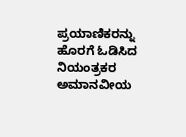ಪ್ರಯಾಣಿಕರನ್ನು ಹೊರಗೆ ಓಡಿಸಿದ ನಿಯಂತ್ರಕರ ಅಮಾನವೀಯ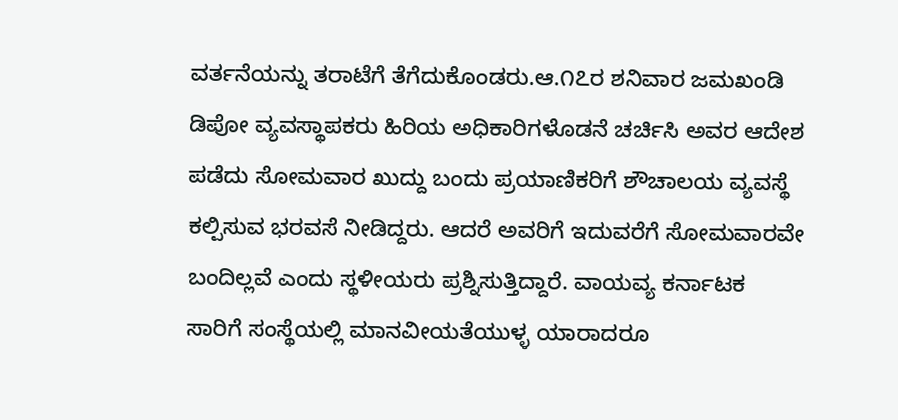ವರ್ತನೆಯನ್ನು ತರಾಟೆಗೆ ತೆಗೆದುಕೊಂಡರು.ಆ.೧೭ರ ಶನಿವಾರ ಜಮಖಂಡಿ ಡಿಪೋ ವ್ಯವಸ್ಥಾಪಕರು ಹಿರಿಯ ಅಧಿಕಾರಿಗಳೊಡನೆ ಚರ್ಚಿಸಿ ಅವರ ಆದೇಶ ಪಡೆದು ಸೋಮವಾರ ಖುದ್ದು ಬಂದು ಪ್ರಯಾಣಿಕರಿಗೆ ಶೌಚಾಲಯ ವ್ಯವಸ್ಥೆ ಕಲ್ಪಿಸುವ ಭರವಸೆ ನೀಡಿದ್ದರು. ಆದರೆ ಅವರಿಗೆ ಇದುವರೆಗೆ ಸೋಮವಾರವೇ ಬಂದಿಲ್ಲವೆ ಎಂದು ಸ್ಥಳೀಯರು ಪ್ರಶ್ನಿಸುತ್ತಿದ್ದಾರೆ. ವಾಯವ್ಯ ಕರ್ನಾಟಕ ಸಾರಿಗೆ ಸಂಸ್ಥೆಯಲ್ಲಿ ಮಾನವೀಯತೆಯುಳ್ಳ ಯಾರಾದರೂ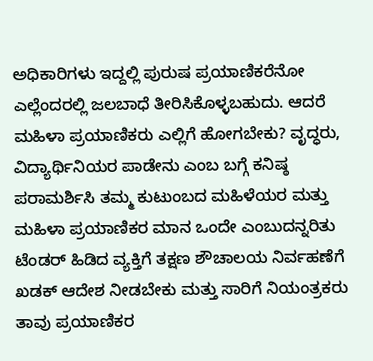ಅಧಿಕಾರಿಗಳು ಇದ್ದಲ್ಲಿ ಪುರುಷ ಪ್ರಯಾಣಿಕರೆನೋ ಎಲ್ಲೆಂದರಲ್ಲಿ ಜಲಬಾಧೆ ತೀರಿಸಿಕೊಳ್ಳಬಹುದು. ಆದರೆ ಮಹಿಳಾ ಪ್ರಯಾಣಿಕರು ಎಲ್ಲಿಗೆ ಹೋಗಬೇಕು? ವೃದ್ಧರು, ವಿದ್ಯಾರ್ಥಿನಿಯರ ಪಾಡೇನು ಎಂಬ ಬಗ್ಗೆ ಕನಿಷ್ಠ ಪರಾಮರ್ಶಿಸಿ ತಮ್ಮ ಕುಟುಂಬದ ಮಹಿಳೆಯರ ಮತ್ತು ಮಹಿಳಾ ಪ್ರಯಾಣಿಕರ ಮಾನ ಒಂದೇ ಎಂಬುದನ್ನರಿತು ಟೆಂಡರ್ ಹಿಡಿದ ವ್ಯಕ್ತಿಗೆ ತಕ್ಷಣ ಶೌಚಾಲಯ ನಿರ್ವಹಣೆಗೆ ಖಡಕ್ ಆದೇಶ ನೀಡಬೇಕು ಮತ್ತು ಸಾರಿಗೆ ನಿಯಂತ್ರಕರು ತಾವು ಪ್ರಯಾಣಿಕರ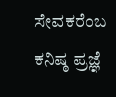ಸೇವಕರೆಂಬ ಕನಿಷ್ಠ ಪ್ರಜ್ಞೆ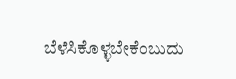ಬೆಳೆಸಿಕೊಳ್ಳಬೇಕೆಂಬುದು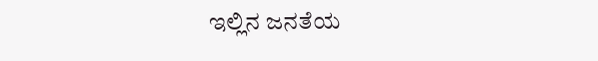ಇಲ್ಲಿನ ಜನತೆಯ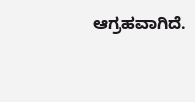ಆಗ್ರಹವಾಗಿದೆ.